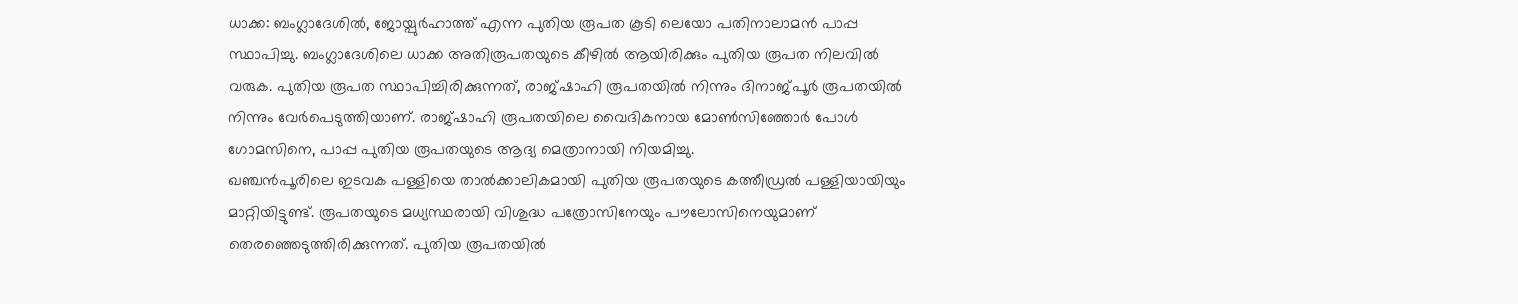ധാക്ക: ബംഗ്ലാദേശിൽ, ജോയ്പുർഹാത്ത് എന്ന പുതിയ രൂപത കൂടി ലെയോ പതിനാലാമൻ പാപ്പ സ്ഥാപിച്ചു. ബംഗ്ലാദേശിലെ ധാക്ക അതിരൂപതയുടെ കീഴിൽ ആയിരിക്കും പുതിയ രൂപത നിലവിൽ വരുക. പുതിയ രൂപത സ്ഥാപിച്ചിരിക്കുന്നത്, രാജ്ഷാഹി രൂപതയിൽ നിന്നും ദിനാജ്പൂർ രൂപതയിൽ നിന്നും വേർപെടുത്തിയാണ്. രാജ്ഷാഹി രൂപതയിലെ വൈദികനായ മോൺസിഞ്ഞോർ പോൾ ഗോമസിനെ, പാപ്പ പുതിയ രൂപതയുടെ ആദ്യ മെത്രാനായി നിയമിച്ചു.
ഖഞ്ചൻപൂരിലെ ഇടവക പള്ളിയെ താൽക്കാലികമായി പുതിയ രൂപതയുടെ കത്തീഡ്രൽ പള്ളിയായിയും മാറ്റിയിട്ടുണ്ട്. രൂപതയുടെ മധ്യസ്ഥരായി വിശുദ്ധ പത്രോസിനേയും പൗലോസിനെയുമാണ് തെരഞ്ഞെടുത്തിരിക്കുന്നത്. പുതിയ രൂപതയിൽ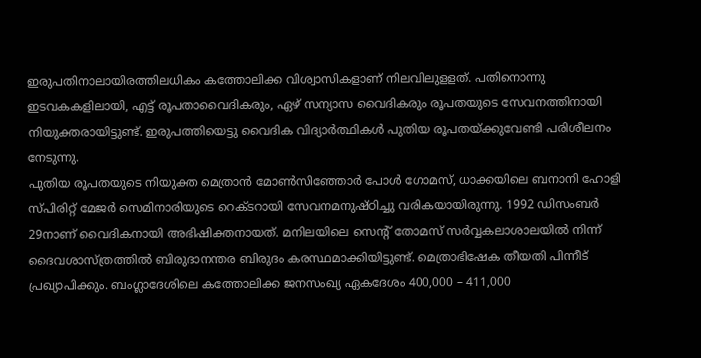ഇരുപതിനാലായിരത്തിലധികം കത്തോലിക്ക വിശ്വാസികളാണ് നിലവിലുളളത്. പതിനൊന്നു ഇടവകകളിലായി, എട്ട് രൂപതാവൈദികരും, ഏഴ് സന്യാസ വൈദികരും രൂപതയുടെ സേവനത്തിനായി നിയുക്തരായിട്ടുണ്ട്. ഇരുപത്തിയെട്ടു വൈദിക വിദ്യാർത്ഥികൾ പുതിയ രൂപതയ്ക്കുവേണ്ടി പരിശീലനം നേടുന്നു.
പുതിയ രൂപതയുടെ നിയുക്ത മെത്രാൻ മോൺസിഞ്ഞോർ പോൾ ഗോമസ്, ധാക്കയിലെ ബനാനി ഹോളി സ്പിരിറ്റ് മേജർ സെമിനാരിയുടെ റെക്ടറായി സേവനമനുഷ്ഠിച്ചു വരികയായിരുന്നു. 1992 ഡിസംബർ 29നാണ് വൈദികനായി അഭിഷിക്തനായത്. മനിലയിലെ സെന്റ് തോമസ് സർവ്വകലാശാലയിൽ നിന്ന് ദൈവശാസ്ത്രത്തിൽ ബിരുദാനന്തര ബിരുദം കരസ്ഥമാക്കിയിട്ടുണ്ട്. മെത്രാഭിഷേക തീയതി പിന്നീട് പ്രഖ്യാപിക്കും. ബംഗ്ലാദേശിലെ കത്തോലിക്ക ജനസംഖ്യ ഏകദേശം 400,000 – 411,000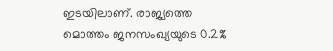ഇടയിലാണ്. രാജ്യത്തെ മൊത്തം ജനസംഖ്യയുടെ 0.2%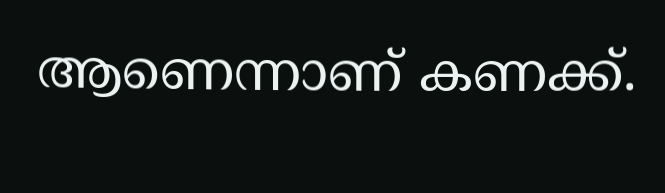ആണെന്നാണ് കണക്ക്.